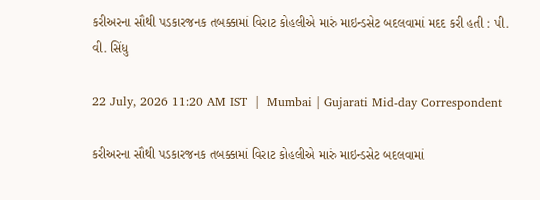કરીઅરના સૌથી પડકારજનક તબક્કામાં વિરાટ કોહલીએ મારું માઇન્ડસેટ બદલવામાં મદદ કરી હતી : પી. વી. સિંધુ

22 July, 2026 11:20 AM IST  |  Mumbai | Gujarati Mid-day Correspondent

કરીઅરના સૌથી પડકારજનક તબક્કામાં વિરાટ કોહલીએ મારું માઇન્ડસેટ બદલવામાં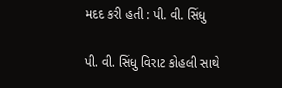મદદ કરી હતી : પી. વી. સિંધુ

પી. વી. સિંધુ વિરાટ કોહલી સાથે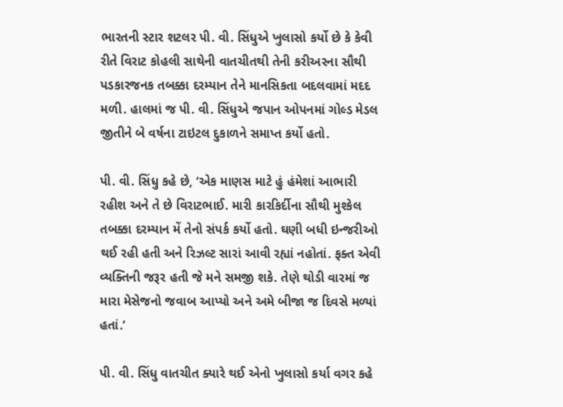ભારતની સ્ટાર શટલર પી. વી. સિંધુએ ખુલાસો કર્યો છે કે કેવી રીતે વિરાટ કોહલી સાથેની વાતચીતથી તેની કરીઅરના સૌથી પડકારજનક તબક્કા દરમ્યાન તેને માનસિકતા બદલવામાં મદદ મળી. હાલમાં જ પી. વી. સિંધુએ જપાન ઓપનમાં ગોલ્ડ મેડલ જીતીને બે વર્ષના ટાઇટલ દુકાળને સમાપ્ત કર્યો હતો.

પી. વી. સિંધુ કહે છે, ‘એક માણસ માટે હું હંમેશાં આભારી રહીશ અને તે છે વિરાટભાઈ. મારી કારકિર્દીના સૌથી મુશ્કેલ તબક્કા દરમ્યાન મેં તેનો સંપર્ક કર્યો હતો. ઘણી બધી ઇન્જરીઓ થઈ રહી હતી અને રિઝલ્ટ સારાં આવી રહ્યાં નહોતાં. ફક્ત એવી વ્યક્તિની જરૂર હતી જે મને સમજી શકે. તેણે થોડી વારમાં જ મારા મેસેજનો જવાબ આપ્યો અને અમે બીજા જ દિવસે મળ્યાં હતાં.’

પી. વી. સિંધુ વાતચીત ક્યારે થઈ એનો ખુલાસો કર્યા વગર કહે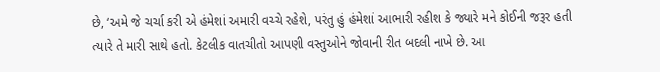છે, ‘અમે જે ચર્ચા કરી એ હંમેશાં અમારી વચ્ચે રહેશે, પરંતુ હું હંમેશાં આભારી રહીશ કે જ્યારે મને કોઈની જરૂર હતી ત્યારે તે મારી સાથે હતો. કેટલીક વાતચીતો આપણી વસ્તુઓને જોવાની રીત બદલી નાખે છે. આ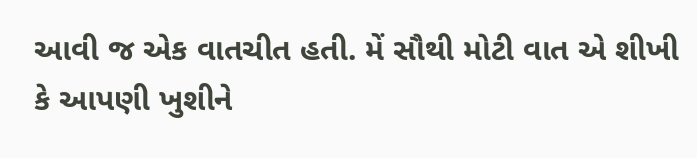આવી જ એક વાતચીત હતી. મેં સૌથી મોટી વાત એ શીખી કે આપણી ખુશીને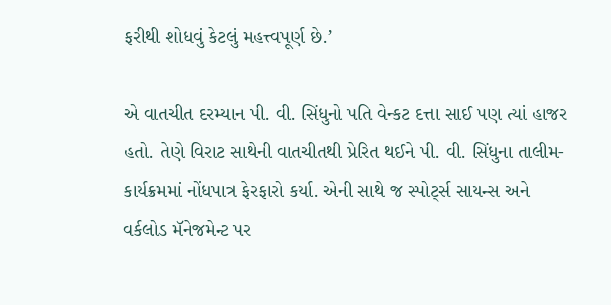ફરીથી શોધવું કેટલું મહત્ત્વપૂર્ણ છે.’

એ વાતચીત દરમ્યાન પી. વી. સિંધુનો પતિ વેન્કટ દત્તા સાઈ પણ ત્યાં હાજર હતો. તેણે વિરાટ સાથેની વાતચીતથી પ્રેરિત થઈને પી. વી. સિંધુના તાલીમ-કાર્યક્રમમાં નોંધપાત્ર ફેરફારો કર્યા. એની સાથે જ સ્પોર્ટ્સ સાયન્સ અને વર્કલોડ મૅનેજમેન્ટ પર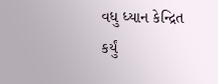વધુ ધ્યાન કેન્દ્રિત કર્યું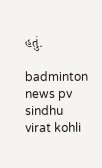હતું.

badminton news pv sindhu virat kohli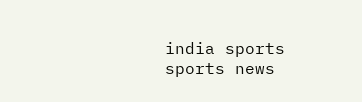india sports sports news